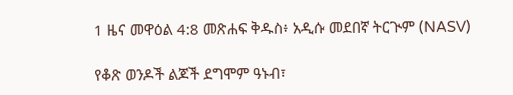1 ዜና መዋዕል 4:8 መጽሐፍ ቅዱስ፥ አዲሱ መደበኛ ትርጒም (NASV)

የቆጽ ወንዶች ልጆች ደግሞም ዓኑብ፣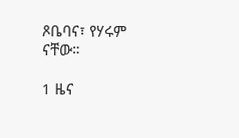ጾቤባና፣ የሃሩም ናቸው።

1 ዜና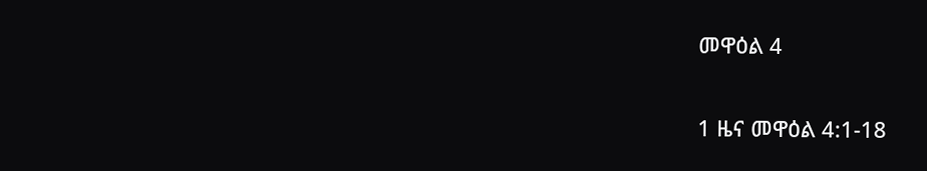መዋዕል 4

1 ዜና መዋዕል 4:1-18